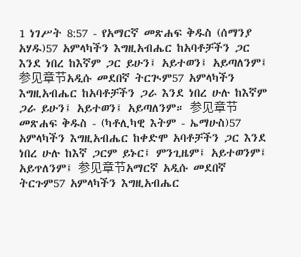1 ነገሥት 8:57 - የአማርኛ መጽሐፍ ቅዱስ (ሰማንያ አሃዱ)57 አምላካችን እግዚአብሔር ከአባቶቻችን ጋር እንደ ነበረ ከእኛም ጋር ይሁን፤ አይተወን፤ አይጣለንም፤ 参见章节አዲሱ መደበኛ ትርጒም57 አምላካችን እግዚአብሔር ከአባቶቻችን ጋራ እንደ ነበረ ሁሉ ከእኛም ጋራ ይሁን፤ አይተወን፤ አይጣለንም። 参见章节መጽሐፍ ቅዱስ - (ካቶሊካዊ እትም - ኤማሁስ)57 አምላካችን እግዚአብሔር ከቀድሞ አባቶቻችን ጋር እንደ ነበረ ሁሉ ከእኛ ጋርም ይኑር፤ ምንጊዜም፤ አይተወንም፤ አይጥለንም፤ 参见章节አማርኛ አዲሱ መደበኛ ትርጉም57 አምላካችን እግዚአብሔር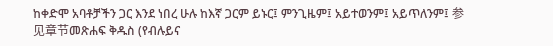ከቀድሞ አባቶቻችን ጋር እንደ ነበረ ሁሉ ከእኛ ጋርም ይኑር፤ ምንጊዜም፤ አይተወንም፤ አይጥለንም፤ 参见章节መጽሐፍ ቅዱስ (የብሉይና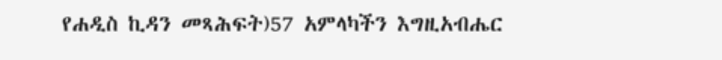የሐዲስ ኪዳን መጻሕፍት)57 አምላካችን እግዚአብሔር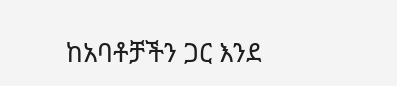ከአባቶቻችን ጋር እንደ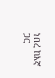ነበረ ከእኛ ጋር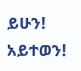ይሁን! አይተወን!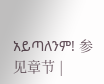አይጣለንም! 参见章节 |